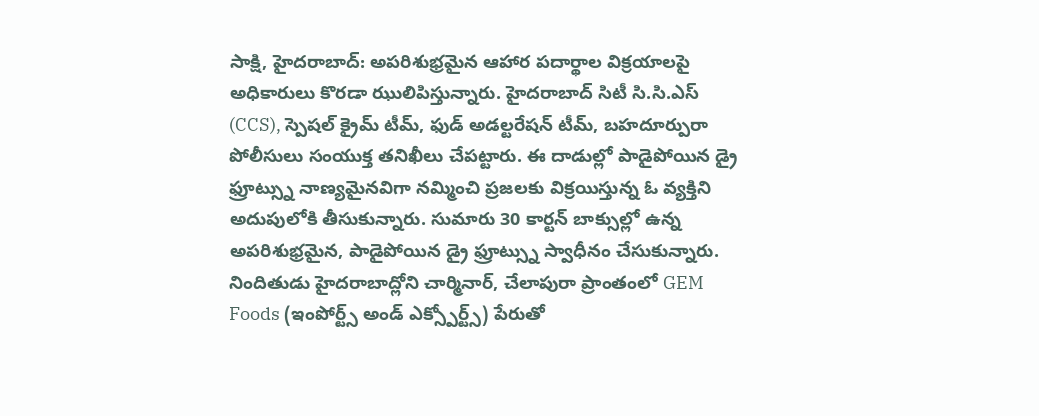సాక్షి, హైదరాబాద్: అపరిశుభ్రమైన ఆహార పదార్థాల విక్రయాలపై అధికారులు కొరడా ఝులిపిస్తున్నారు. హైదరాబాద్ సిటీ సి.సి.ఎస్ (CCS), స్పెషల్ క్రైమ్ టీమ్, ఫుడ్ అడల్టరేషన్ టీమ్, బహదూర్పురా పోలీసులు సంయుక్త తనిఖీలు చేపట్టారు. ఈ దాడుల్లో పాడైపోయిన డ్రై ఫ్రూట్స్ను నాణ్యమైనవిగా నమ్మించి ప్రజలకు విక్రయిస్తున్న ఓ వ్యక్తిని అదుపులోకి తీసుకున్నారు. సుమారు 30 కార్టన్ బాక్సుల్లో ఉన్న అపరిశుభ్రమైన, పాడైపోయిన డ్రై ఫ్రూట్స్ను స్వాధీనం చేసుకున్నారు.
నిందితుడు హైదరాబాద్లోని చార్మినార్, చేలాపురా ప్రాంతంలో GEM Foods (ఇంపోర్ట్స్ అండ్ ఎక్స్పోర్ట్స్) పేరుతో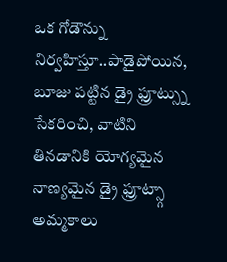ఒక గోడౌన్ను నిర్వహిస్తూ..పాడైపోయిన, బూజు పట్టిన డ్రై ఫ్రూట్స్ను సేకరించి, వాటిని తినడానికి యోగ్యమైన నాణ్యమైన డ్రై ఫ్రూట్స్గా అమ్మకాలు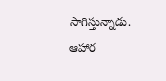సాగిస్తున్నాడు. ఆహార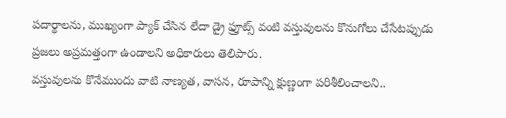పదార్థాలను, ముఖ్యంగా ప్యాక్ చేసిన లేదా డ్రై ఫ్రూట్స్ వంటి వస్తువులను కొనుగోలు చేసేటప్పుడు ప్రజలు అప్రమత్తంగా ఉండాలని అధికారులు తెలిపారు.
వస్తువులను కొనేముందు వాటి నాణ్యత, వాసన, రూపాన్ని క్షుణ్ణంగా పరిశీలించాలని..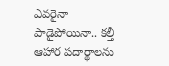ఎవరైనా పాడైపోయినా.. కల్తీ ఆహార పదార్థాలను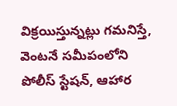విక్రయిస్తున్నట్లు గమనిస్తే, వెంటనే సమీపంలోని పోలీస్ స్టేషన్, ఆహార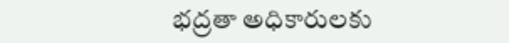భద్రతా అధికారులకు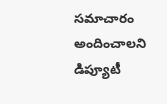సమాచారం అందించాలని డిప్యూటీ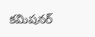కమిషనర్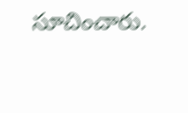సూచించారు.